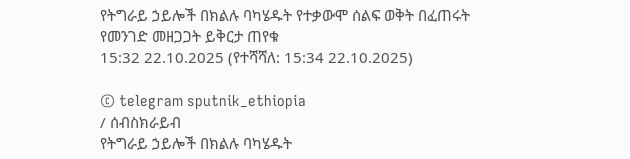የትግራይ ኃይሎች በክልሉ ባካሄዱት የተቃውሞ ሰልፍ ወቅት በፈጠሩት የመንገድ መዘጋጋት ይቅርታ ጠየቁ
15:32 22.10.2025 (የተሻሻለ: 15:34 22.10.2025)

© telegram sputnik_ethiopia
/ ሰብስክራይብ
የትግራይ ኃይሎች በክልሉ ባካሄዱት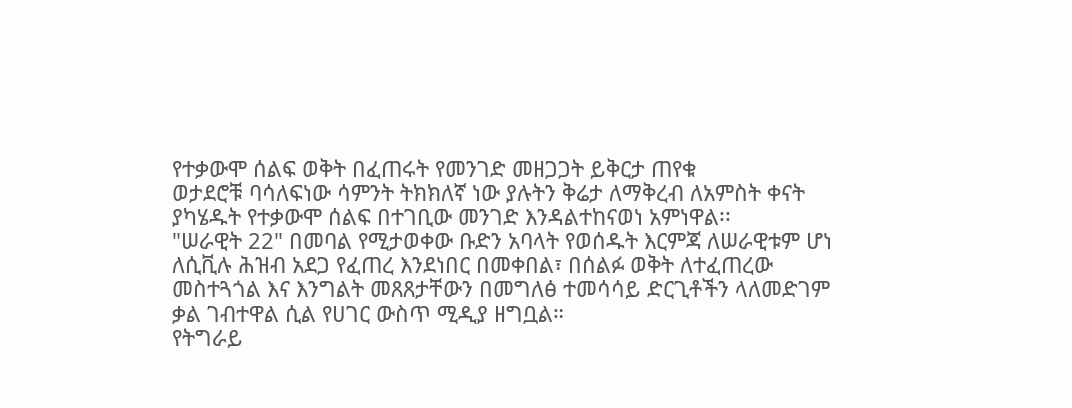የተቃውሞ ሰልፍ ወቅት በፈጠሩት የመንገድ መዘጋጋት ይቅርታ ጠየቁ
ወታደሮቹ ባሳለፍነው ሳምንት ትክክለኛ ነው ያሉትን ቅሬታ ለማቅረብ ለአምስት ቀናት ያካሄዱት የተቃውሞ ሰልፍ በተገቢው መንገድ እንዳልተከናወነ አምነዋል፡፡
"ሠራዊት 22" በመባል የሚታወቀው ቡድን አባላት የወሰዱት እርምጃ ለሠራዊቱም ሆነ ለሲቪሉ ሕዝብ አደጋ የፈጠረ እንደነበር በመቀበል፣ በሰልፉ ወቅት ለተፈጠረው መስተጓጎል እና እንግልት መጸጸታቸውን በመግለፅ ተመሳሳይ ድርጊቶችን ላለመድገም ቃል ገብተዋል ሲል የሀገር ውስጥ ሚዲያ ዘግቧል።
የትግራይ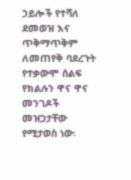ኃይሎች የተሻለ ደመወዝ እና ጥቅማጥቅም ለመጠየቅ ባደረጉት የተቃውሞ ሰልፍ የክልሉን ዋና ዋና መንገዶች መዝጋታቸው የሚታወስ ነው፡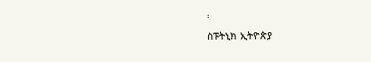፡
ስፑትኒክ ኢትዮጵያ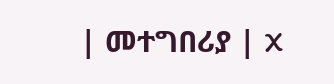| መተግበሪያ | X